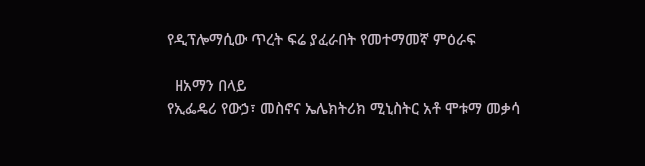የዲፕሎማሲው ጥረት ፍሬ ያፈራበት የመተማመኛ ምዕራፍ

  ዘአማን በላይ
የኢፌዴሪ የውኃ፣ መስኖና ኤሌክትሪክ ሚኒስትር አቶ ሞቱማ መቃሳ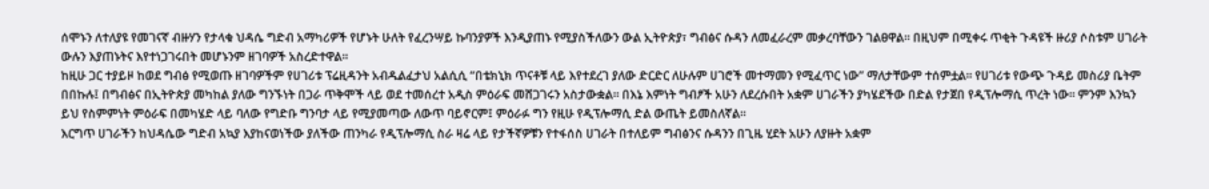ሰሞኑን ለተለያዩ የመገናኛ ብዙሃን የታላቁ ህዳሴ ግድብ አማካሪዎች የሆኑት ሁለት የፈረንሣይ ኩባንያዎች እንዲያጠኑ የሚያስችለውን ውል ኢትዮጵያ፣ ግብፅና ሱዳን ለመፈራረም መቃረባቸውን ገልፀዋል። በዚህም በሚቀሩ ጥቂት ጉዳዩች ዙሪያ ሶስቱም ሀገራት ውሉን እያጠኑትና እየተነጋገሩበት መሆኑንም ዘገባዎች አስረድተዋል።
ከዚሁ ጋር ተያይዞ ከወደ ግብፅ የሚወጡ ዘገባዎችም የሀገሪቱ ፕሬዚዳንት አብዱልፈታህ አልሲሲ “በቴክኒክ ጥናቶቹ ላይ እየተደረገ ያለው ድርድር ለሁሉም ሀገሮች መተማመን የሚፈጥር ነው” ማለታቸውም ተሰምቷል። የሀገሪቱ የውጭ ጉዳይ መስሪያ ቤትም በበኩሉ፤ በግብፅና በኢትዮጵያ መካከል ያለው ግንኙነት በጋራ ጥቅሞች ላይ ወደ ተመሰረተ አዲስ ምዕራፍ መሸጋገሩን አስታውቋል። በእኔ እምነት ግብፆች አሁን ለደረሱበት አቋም ሀገራችን ያካሄደችው በድል የታጀበ የዲፕሎማሲ ጥረት ነው። ምንም እንኳን ይህ የስምምነት ምዕራፍ በመካሄድ ላይ ባለው የግድቡ ግንባታ ላይ የሚያመጣው ለውጥ ባይኖርም፤ ምዕራፉ ግን የዚሁ የዲፕሎማሲ ድል ውጤት ይመስለኛል።
እርግጥ ሀገራችን ከህዳሴው ግድብ አኳያ እያከናወነችው ያለችው ጠንካራ የዲፕሎማሲ ስራ ዛሬ ላይ የታችኛዎቹን የተፋሰስ ሀገራት በተለይም ግብፅንና ሱዳንን በጊዜ ሂደት አሁን ለያዙት አቋም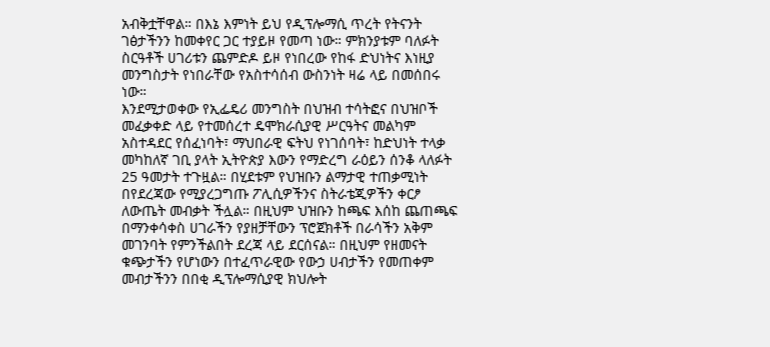አብቅቷቸዋል። በእኔ እምነት ይህ የዲፕሎማሲ ጥረት የትናንት ገፅታችንን ከመቀየር ጋር ተያይዞ የመጣ ነው። ምክንያቱም ባለፉት ስርዓቶች ሀገሪቱን ጨምድዶ ይዞ የነበረው የከፋ ድህነትና እነዚያ መንግስታት የነበራቸው የአስተሳሰብ ውስንነት ዛሬ ላይ በመሰበሩ ነው።
እንደሚታወቀው የኢፌዴሪ መንግስት በህዝብ ተሳትፎና በህዝቦች መፈቃቀድ ላይ የተመሰረተ ዴሞክራሲያዊ ሥርዓትና መልካም አስተዳደር የሰፈነባት፣ ማህበራዊ ፍትህ የነገሰባት፣ ከድህነት ተላቃ መካከለኛ ገቢ ያላት ኢትዮጵያ እውን የማድረግ ራዕይን ሰንቆ ላለፉት 25 ዓመታት ተጉዟል። በሂደቱም የህዝቡን ልማታዊ ተጠቃሚነት በየደረጃው የሚያረጋግጡ ፖሊሲዎችንና ስትራቴጂዎችን ቀርፆ ለውጤት መብቃት ችሏል። በዚህም ህዝቡን ከጫፍ እሰከ ጨጠጫፍ በማንቀሳቀስ ሀገራችን የያዘቻቸውን ፕሮጀክቶች በራሳችን አቅም መገንባት የምንችልበት ደረጃ ላይ ደርሰናል። በዚህም የዘመናት ቁጭታችን የሆነውን በተፈጥራዊው የውኃ ሀብታችን የመጠቀም መብታችንን በበቂ ዲፕሎማሲያዊ ክህሎት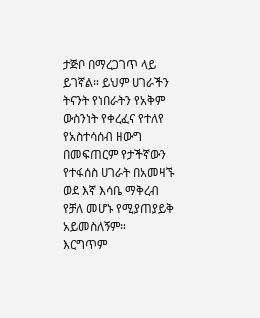ታጅቦ በማረጋገጥ ላይ ይገኛል። ይህም ሀገራችን ትናንት የነበራትን የአቅም ውስንነት የቀረፈና የተለየ የአስተሳሰብ ዘውግ በመፍጠርም የታችኛውን የተፋሰስ ሀገራት በአመዛኙ ወደ እኛ እሳቤ ማቅረብ የቻለ መሆኑ የሚያጠያይቅ አይመስለኝም።
እርግጥም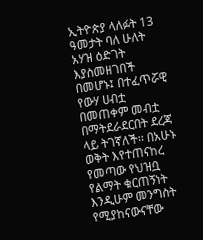ኢትዮጵያ ላለፉት 13 ዓመታት ባለ ሁለት አሃዝ ዕድገት እያስመዘገበች በመሆኑ፤ በተፈጥሯዊ የውሃ ሀብቷ በመጠቀም መብቷ በማትደራደርበት ደረጃ ላይ ትገኛለች፡፡ በአሁኑ ወቅት እየተጠናከረ የመጣው የህዝቧ የልማት ቁርጠኝነት እንዲሁም መንግስት የሚያከናውናቸው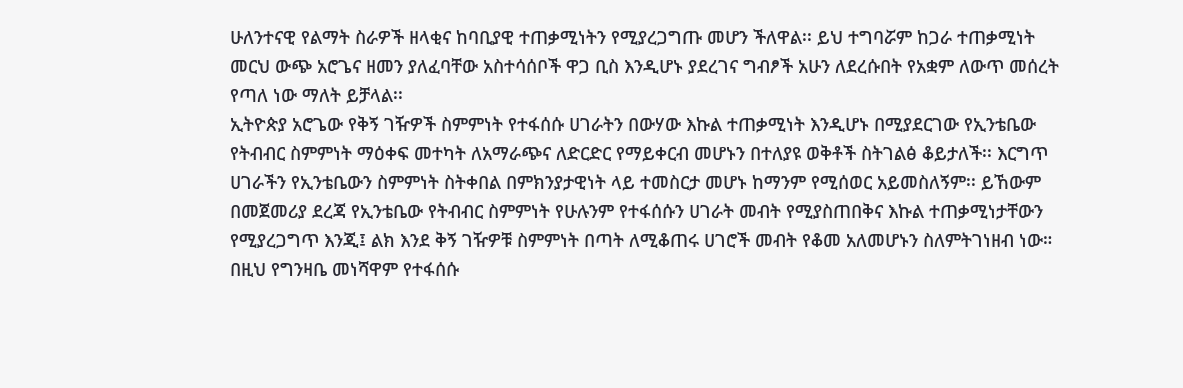ሁለንተናዊ የልማት ስራዎች ዘላቂና ከባቢያዊ ተጠቃሚነትን የሚያረጋግጡ መሆን ችለዋል፡፡ ይህ ተግባሯም ከጋራ ተጠቃሚነት መርህ ውጭ አሮጌና ዘመን ያለፈባቸው አስተሳሰቦች ዋጋ ቢስ እንዲሆኑ ያደረገና ግብፆች አሁን ለደረሱበት የአቋም ለውጥ መሰረት የጣለ ነው ማለት ይቻላል፡፡
ኢትዮጵያ አሮጌው የቅኝ ገዥዎች ስምምነት የተፋሰሱ ሀገራትን በውሃው እኩል ተጠቃሚነት እንዲሆኑ በሚያደርገው የኢንቴቤው የትብብር ስምምነት ማዕቀፍ መተካት ለአማራጭና ለድርድር የማይቀርብ መሆኑን በተለያዩ ወቅቶች ስትገልፅ ቆይታለች፡፡ እርግጥ ሀገራችን የኢንቴቤውን ስምምነት ስትቀበል በምክንያታዊነት ላይ ተመስርታ መሆኑ ከማንም የሚሰወር አይመስለኝም፡፡ ይኸውም በመጀመሪያ ደረጃ የኢንቴቤው የትብብር ስምምነት የሁሉንም የተፋሰሱን ሀገራት መብት የሚያስጠበቅና እኩል ተጠቃሚነታቸውን የሚያረጋግጥ እንጂ፤ ልክ እንደ ቅኝ ገዥዎቹ ስምምነት በጣት ለሚቆጠሩ ሀገሮች መብት የቆመ አለመሆኑን ስለምትገነዘብ ነው።
በዚህ የግንዛቤ መነሻዋም የተፋሰሱ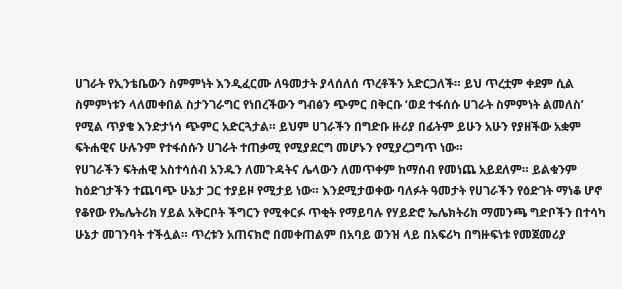ሀገራት የኢንቴቤውን ስምምነት እንዲፈርሙ ለዓመታት ያላሰለሰ ጥረቶችን አድርጋለች። ይህ ጥረቷም ቀደም ሲል ስምምነቱን ላለመቀበል ስታንገራግር የነበረችውን ግብፅን ጭምር በቅርቡ ‘ወደ ተፋሰሱ ሀገራት ስምምነት ልመለስ’ የሚል ጥያቄ እንድታነሳ ጭምር አድርጓታል። ይህም ሀገራችን በግድቡ ዙሪያ በፊትም ይሁን አሁን የያዘችው አቋም ፍትሐዊና ሁሉንም የተፋሰሱን ሀገራት ተጠቃሚ የሚያደርግ መሆኑን የሚያረጋግጥ ነው።
የሀገራችን ፍትሐዊ አስተሳሰብ አንዱን ለመጉዳትና ሌላውን ለመጥቀም ከማሰብ የመነጨ አይደለም። ይልቁንም ከዕድገታችን ተጨባጭ ሁኔታ ጋር ተያይዞ የሚታይ ነው። እንደሚታወቀው ባለፉት ዓመታት የሀገራችን የዕድገት ማነቆ ሆኖ የቆየው የኤሌትሪክ ሃይል አቅርቦት ችግርን የሚቀርፉ ጥቂት የማይባሉ የሃይድሮ ኤሌክትሪክ ማመንጫ ግድቦችን በተሳካ ሁኔታ መገንባት ተችሏል። ጥረቱን አጠናክሮ በመቀጠልም በአባይ ወንዝ ላይ በአፍሪካ በግዙፍነቱ የመጀመሪያ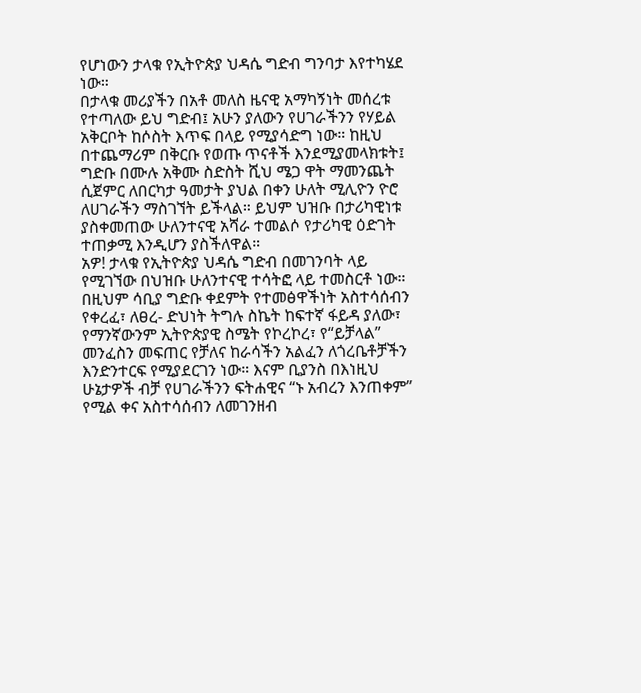የሆነውን ታላቁ የኢትዮጵያ ህዳሴ ግድብ ግንባታ እየተካሄደ ነው።
በታላቁ መሪያችን በአቶ መለስ ዜናዊ አማካኝነት መሰረቱ የተጣለው ይህ ግድብ፤ አሁን ያለውን የሀገራችንን የሃይል አቅርቦት ከሶስት እጥፍ በላይ የሚያሳድግ ነው። ከዚህ በተጨማሪም በቅርቡ የወጡ ጥናቶች እንደሚያመላክቱት፤ ግድቡ በሙሉ አቅሙ ስድስት ሺህ ሜጋ ዋት ማመንጨት ሲጀምር ለበርካታ ዓመታት ያህል በቀን ሁለት ሚሊዮን ዮሮ ለሀገራችን ማስገኘት ይችላል። ይህም ህዝቡ በታሪካዊነቱ ያስቀመጠው ሁለንተናዊ አሻራ ተመልሶ የታሪካዊ ዕድገት ተጠቃሚ እንዲሆን ያስችለዋል።
አዎ! ታላቁ የኢትዮጵያ ህዳሴ ግድብ በመገንባት ላይ የሚገኘው በህዝቡ ሁለንተናዊ ተሳትፎ ላይ ተመስርቶ ነው። በዚህም ሳቢያ ግድቡ ቀደምት የተመፅዋችነት አስተሳሰብን የቀረፈ፣ ለፀረ- ድህነት ትግሉ ስኬት ከፍተኛ ፋይዳ ያለው፣ የማንኛውንም ኢትዮጵያዊ ስሜት የኮረኮረ፣ የ“ይቻላል” መንፈስን መፍጠር የቻለና ከራሳችን አልፈን ለጎረቤቶቻችን እንድንተርፍ የሚያደርገን ነው። እናም ቢያንስ በእነዚህ ሁኔታዎች ብቻ የሀገራችንን ፍትሐዊና “ኑ አብረን እንጠቀም” የሚል ቀና አስተሳሰብን ለመገንዘብ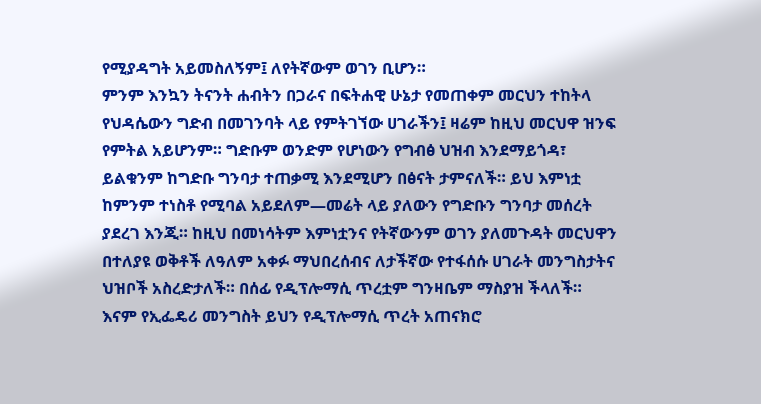የሚያዳግት አይመስለኝም፤ ለየትኛውም ወገን ቢሆን።
ምንም እንኳን ትናንት ሐብትን በጋራና በፍትሐዊ ሁኔታ የመጠቀም መርህን ተከትላ የህዳሴውን ግድብ በመገንባት ላይ የምትገኘው ሀገራችን፤ ዛሬም ከዚህ መርህዋ ዝንፍ የምትል አይሆንም። ግድቡም ወንድም የሆነውን የግብፅ ህዝብ እንደማይጎዳ፣ ይልቁንም ከግድቡ ግንባታ ተጠቃሚ እንደሚሆን በፅናት ታምናለች። ይህ እምነቷ ከምንም ተነስቶ የሚባል አይደለም—መሬት ላይ ያለውን የግድቡን ግንባታ መሰረት ያደረገ እንጂ። ከዚህ በመነሳትም እምነቷንና የትኛውንም ወገን ያለመጉዳት መርህዋን በተለያዩ ወቅቶች ለዓለም አቀፉ ማህበረሰብና ለታችኛው የተፋሰሱ ሀገራት መንግስታትና ህዝቦች አስረድታለች። በሰፊ የዲፕሎማሲ ጥረቷም ግንዛቤም ማስያዝ ችላለች።
እናም የኢፌዴሪ መንግስት ይህን የዲፕሎማሲ ጥረት አጠናክሮ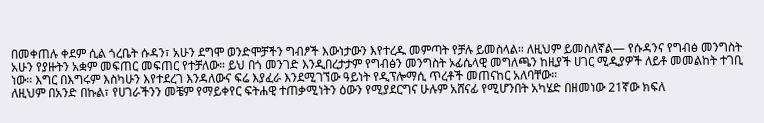በመቀጠሉ ቀደም ሲል ጎረቤት ሱዳን፣ አሁን ደግሞ ወንድሞቻችን ግብፆች እውነታውን እየተረዱ መምጣት የቻሉ ይመስላል። ለዚህም ይመስለኛል— የሱዳንና የግብፅ መንግስት አሁን የያዙትን አቋም መፍጠር መፍጠር የተቻለው። ይህ በጎ መንገድ እንዲበረታታም የግብፅን መንግስት ኦፊሴላዊ መግለጫን ከዚያች ሀገር ሚዲያዎች ለይቶ መመልከት ተገቢ ነው። እግር በእግሩም እስካሁን እየተደረገ እንዳለውና ፍሬ እያፈራ እንደሚገኘው ዓይነት የዲፕሎማሲ ጥረቶች መጠናከር አለባቸው።
ለዚህም በአንድ በኩል፣ የሀገራችንን መቼም የማይቀየር ፍትሐዊ ተጠቃሚነትን ዕውን የሚያደርግና ሁሉም አሸናፊ የሚሆንበት አካሄድ በዘመነው 21ኛው ክፍለ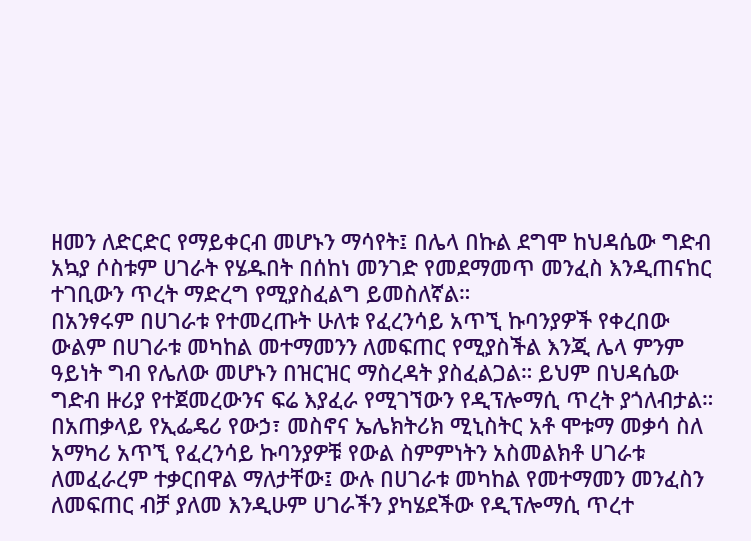ዘመን ለድርድር የማይቀርብ መሆኑን ማሳየት፤ በሌላ በኩል ደግሞ ከህዳሴው ግድብ አኳያ ሶስቱም ሀገራት የሄዱበት በሰከነ መንገድ የመደማመጥ መንፈስ እንዲጠናከር ተገቢውን ጥረት ማድረግ የሚያስፈልግ ይመስለኛል።
በአንፃሩም በሀገራቱ የተመረጡት ሁለቱ የፈረንሳይ አጥኚ ኩባንያዎች የቀረበው ውልም በሀገራቱ መካከል መተማመንን ለመፍጠር የሚያስችል እንጂ ሌላ ምንም ዓይነት ግብ የሌለው መሆኑን በዝርዝር ማስረዳት ያስፈልጋል። ይህም በህዳሴው ግድብ ዙሪያ የተጀመረውንና ፍሬ እያፈራ የሚገኘውን የዲፕሎማሲ ጥረት ያጎለብታል።
በአጠቃላይ የኢፌዴሪ የውኃ፣ መስኖና ኤሌክትሪክ ሚኒስትር አቶ ሞቱማ መቃሳ ስለ አማካሪ አጥኚ የፈረንሳይ ኩባንያዎቹ የውል ስምምነትን አስመልክቶ ሀገራቱ ለመፈራረም ተቃርበዋል ማለታቸው፤ ውሉ በሀገራቱ መካከል የመተማመን መንፈስን ለመፍጠር ብቻ ያለመ እንዲሁም ሀገራችን ያካሄደችው የዲፕሎማሲ ጥረተ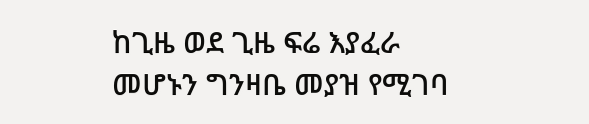ከጊዜ ወደ ጊዜ ፍሬ እያፈራ መሆኑን ግንዛቤ መያዝ የሚገባ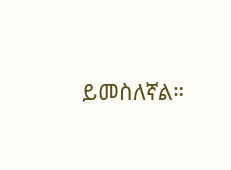ይመስለኛል።